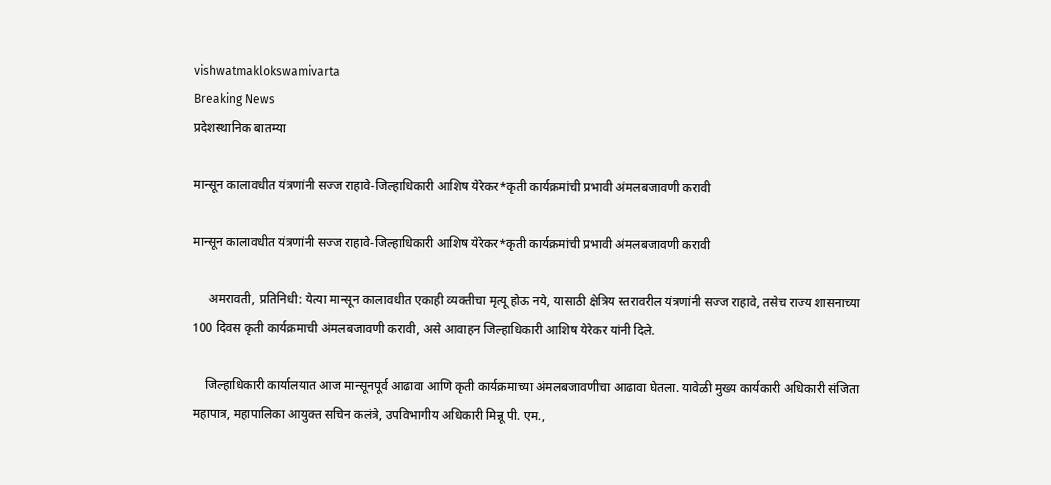vishwatmaklokswamivarta
Breaking News
प्रदेशस्थानिक बातम्या

मान्सून कालावधीत यंत्रणांनी सज्ज राहावे-जिल्हाधिकारी आशिष येरेकर*कृती कार्यक्रमांची प्रभावी अंमलबजावणी करावी

मान्सून कालावधीत यंत्रणांनी सज्ज राहावे-जिल्हाधिकारी आशिष येरेकर*कृती कार्यक्रमांची प्रभावी अंमलबजावणी करावी

     अमरावती, प्रतिनिधी: येत्या मान्सून कालावधीत एकाही व्यक्तीचा मृत्यू होऊ नये, यासाठी क्षेत्रिय स्तरावरील यंत्रणांनी सज्ज राहावे, तसेच राज्य शासनाच्या 100 दिवस कृती कार्यक्रमाची अंमलबजावणी करावी, असे आवाहन जिल्हाधिकारी आशिष येरेकर यांनी दिले.

    जिल्हाधिकारी कार्यालयात आज मान्सूनपूर्व आढावा आणि कृती कार्यक्रमाच्या अंमलबजावणीचा आढावा घेतला. यावेळी मुख्य कार्यकारी अधिकारी संजिता महापात्र, महापालिका आयुक्त सचिन कलंत्रे, उपविभागीय अधिकारी मिन्नू पी. एम.,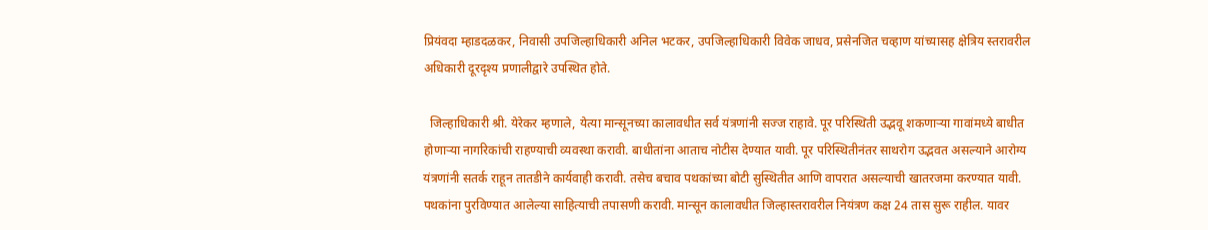प्रियंवदा म्हाडदळकर, निवासी उपजिल्हाधिकारी अनिल भटकर, उपजिल्हाधिकारी विवेक जाधव, प्रसेनजित चव्हाण यांच्यासह क्षेत्रिय स्तरावरील अधिकारी दूरदृश्य प्रणालीद्वारे उपस्थित होते.

  जिल्हाधिकारी श्री. येरेकर म्हणाले, येत्या मान्सूनच्या कालावधीत सर्व यंत्रणांनी सज्ज राहावे. पूर परिस्थिती उद्भवू शकणाऱ्या गावांमध्ये बाधीत होणाऱ्या नागरिकांची राहण्याची व्यवस्था करावी. बाधीतांना आताच नोटीस देण्यात यावी. पूर परिस्थितीनंतर साथरोग उद्भवत असल्याने आरोग्य यंत्रणांनी सतर्क राहून तातडीने कार्यवाही करावी. तसेच बचाव पथकांच्या बोटी सुस्थितीत आणि वापरात असल्याची खातरजमा करण्यात यावी. पथकांना पुरविण्यात आलेल्या साहित्याची तपासणी करावी. मान्सून कालावधीत जिल्हास्तरावरील नियंत्रण कक्ष 24 तास सुरू राहील. यावर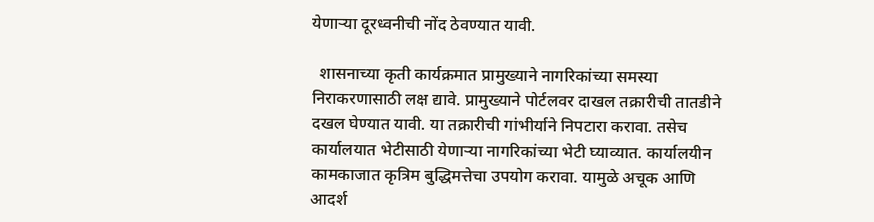येणाऱ्या दूरध्वनीची नोंद ठेवण्यात यावी.

  शासनाच्या कृती कार्यक्रमात प्रामुख्याने नागरिकांच्या समस्या निराकरणासाठी लक्ष द्यावे. प्रामुख्याने पोर्टलवर दाखल तक्रारीची तातडीने दखल घेण्यात यावी. या तक्रारीची गांभीर्याने निपटारा करावा. तसेच कार्यालयात भेटीसाठी येणाऱ्या नागरिकांच्या भेटी घ्याव्यात. कार्यालयीन कामकाजात कृत्रिम बुद्धिमत्तेचा उपयोग करावा. यामुळे अचूक आणि आदर्श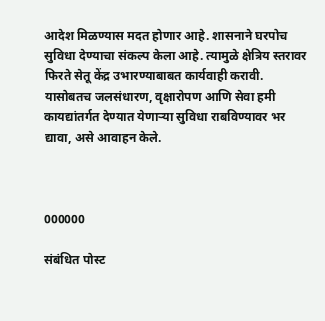आदेश मिळण्यास मदत होणार आहे. शासनाने घरपोच सुविधा देण्याचा संकल्प केला आहे. त्यामुळे क्षेत्रिय स्तरावर फिरते सेतू केंद्र उभारण्याबाबत कार्यवाही करावी. यासोबतच जलसंधारण, वृक्षारोपण आणि सेवा हमी कायद्यांतर्गत देण्यात येणाऱ्या सुविधा राबविण्यावर भर द्यावा, असे आवाहन केले.



000000

संबंधित पोस्ट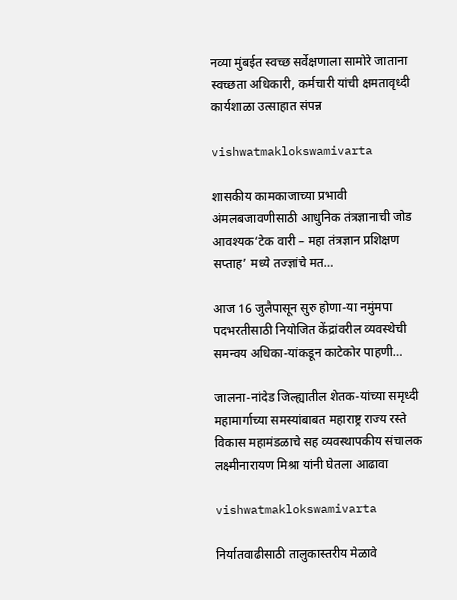नव्या मुंबईत स्वच्छ सर्वेक्षणाला सामोरे जाताना स्वच्छता अधिकारी, कर्मचारी यांची क्षमतावृध्दी कार्यशाळा उत्साहात संपन्न

vishwatmaklokswamivarta

शासकीय कामकाजाच्या प्रभावी अंमलबजावणीसाठी आधुनिक तंत्रज्ञानाची जोड आवश्यक‘टेक वारी – महा तंत्रज्ञान प्रशिक्षण सप्ताह’ मध्ये तज्ज्ञांचे मत…

आज 16 जुलैपासून सुरु होणा-या नमुंमपा पदभरतीसाठी नियोजित केंद्रांवरील व्यवस्थेची समन्वय अधिका-यांकडून काटेकोर पाहणी…

जालना-नांदेड जिल्ह्यातील शेतक-यांच्या समृध्दी महामार्गाच्या समस्यांबाबत महाराष्ट्र राज्य रस्ते विकास महामंडळाचे सह व्यवस्थापकीय संचालक लक्ष्मीनारायण मिश्रा यांनी घेतला आढावा

vishwatmaklokswamivarta

निर्यातवाढीसाठी तालुकास्तरीय मेळावे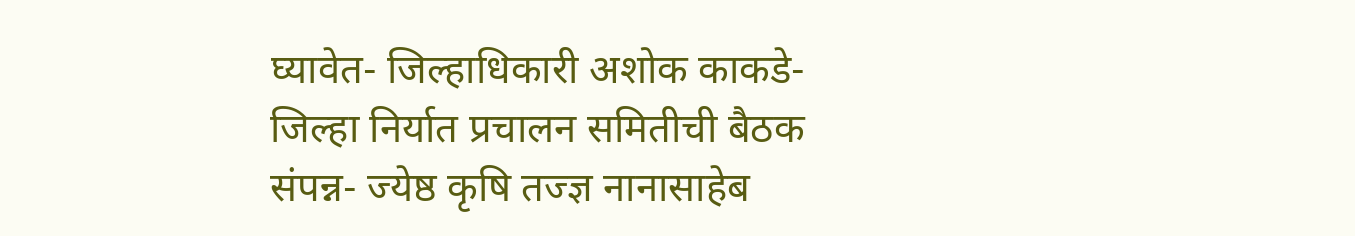घ्यावेत- जिल्हाधिकारी अशोक काकडे- जिल्हा निर्यात प्रचालन समितीची बैठक संपन्न- ज्येष्ठ कृषि तज्ज्ञ नानासाहेब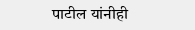पाटील यांनीही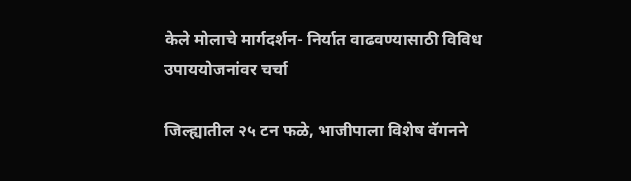केले मोलाचे मार्गदर्शन- निर्यात वाढवण्यासाठी विविध उपाययोजनांवर चर्चा

जिल्ह्यातील २५ टन फळे, भाजीपाला विशेष वॅगनने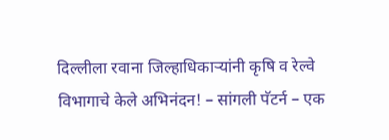दिल्लीला रवाना जिल्हाधिकाऱ्यांनी कृषि व रेल्वे विभागाचे केले अभिनंदन! – सांगली पॅटर्न – एक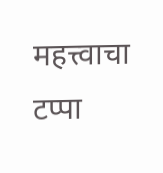महत्त्वाचा टप्पा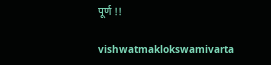पूर्ण !!

vishwatmaklokswamivarta